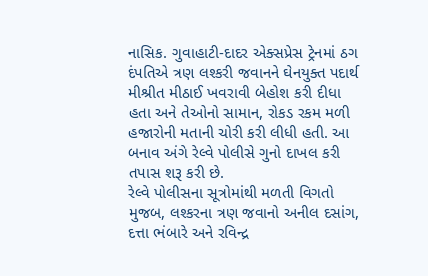નાસિક. ગુવાહાટી-દાદર એક્સપ્રેસ ટ્રેનમાં ઠગ દંપતિએ ત્રણ લશ્કરી જવાનને ઘેનયુક્ત પદાર્થ મીશ્રીત મીઠાઈ ખવરાવી બેહોશ કરી દીધા હતા અને તેઓનો સામાન, રોકડ રકમ મળી હજારોની મતાની ચોરી કરી લીધી હતી. આ બનાવ અંગે રેલ્વે પોલીસે ગુનો દાખલ કરી તપાસ શરૂ કરી છે.
રેલ્વે પોલીસના સૂત્રોમાંથી મળતી વિગતો મુજબ, લશ્કરના ત્રણ જવાનો અનીલ દસાંગ, દત્તા ભંબારે અને રવિન્દ્ર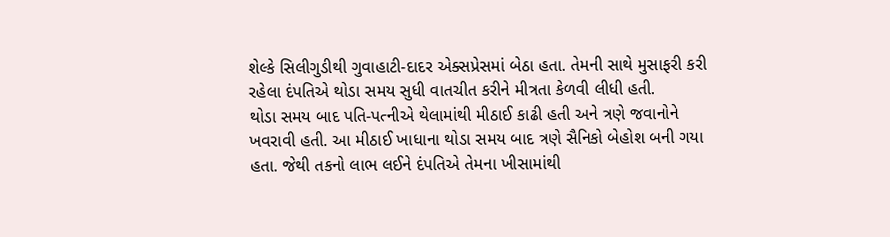શેલ્કે સિલીગુડીથી ગુવાહાટી-દાદર એક્સપ્રેસમાં બેઠા હતા. તેમની સાથે મુસાફરી કરી રહેલા દંપતિએ થોડા સમય સુધી વાતચીત કરીને મીત્રતા કેળવી લીધી હતી.
થોડા સમય બાદ પતિ-પત્નીએ થેલામાંથી મીઠાઈ કાઢી હતી અને ત્રણે જવાનોને ખવરાવી હતી. આ મીઠાઈ ખાધાના થોડા સમય બાદ ત્રણે સૈનિકો બેહોશ બની ગયા હતા. જેથી તકનો લાભ લઈને દંપતિએ તેમના ખીસામાંથી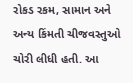રોકડ રકમ, સામાન અને અન્ય કિંમતી ચીજવસ્તુઓ ચોરી લીધી હતી. આ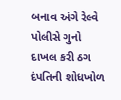બનાવ અંગે રેલ્વે પોલીસે ગુનો દાખલ કરી ઠગ દંપતિની શોધખોળ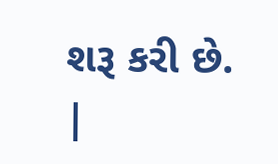શરૂ કરી છે.
|